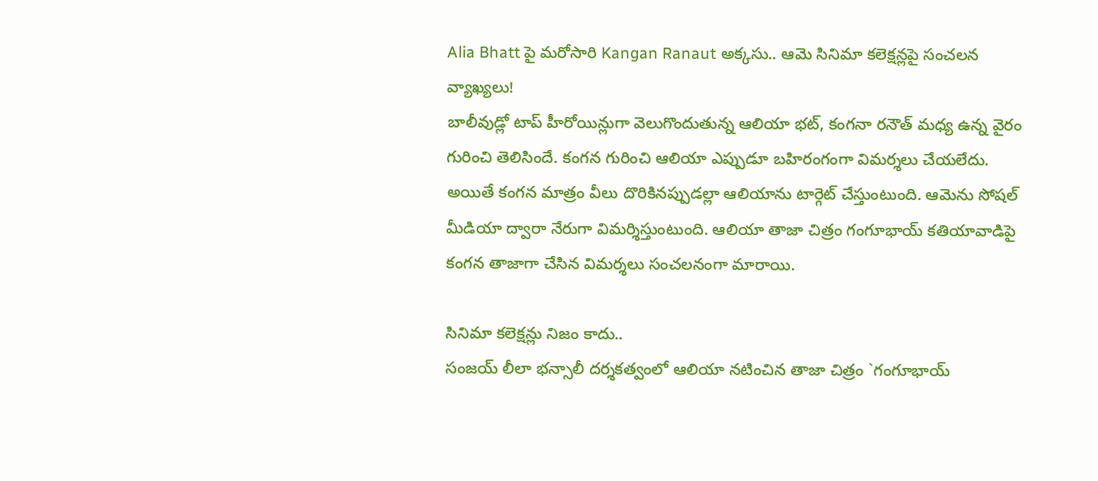Alia Bhatt పై మరోసారి Kangan Ranaut అక్కసు.. ఆమె సినిమా కలెక్షన్లపై సంచలన వ్యాఖ్యలు!
బాలీవుడ్లో టాప్ హీరోయిన్లుగా వెలుగొందుతున్న ఆలియా భట్, కంగనా రనౌత్ మధ్య ఉన్న వైరం గురించి తెలిసిందే. కంగన గురించి ఆలియా ఎప్పుడూ బహిరంగంగా విమర్శలు చేయలేదు. అయితే కంగన మాత్రం వీలు దొరికినప్పుడల్లా ఆలియాను టార్గెట్ చేస్తుంటుంది. ఆమెను సోషల్ మీడియా ద్వారా నేరుగా విమర్శిస్తుంటుంది. ఆలియా తాజా చిత్రం గంగూభాయ్ కతియావాడిపై కంగన తాజాగా చేసిన విమర్శలు సంచలనంగా మారాయి.

సినిమా కలెక్షన్లు నిజం కాదు..
సంజయ్ లీలా భన్సాలీ దర్శకత్వంలో ఆలియా నటించిన తాజా చిత్రం `గంగూభాయ్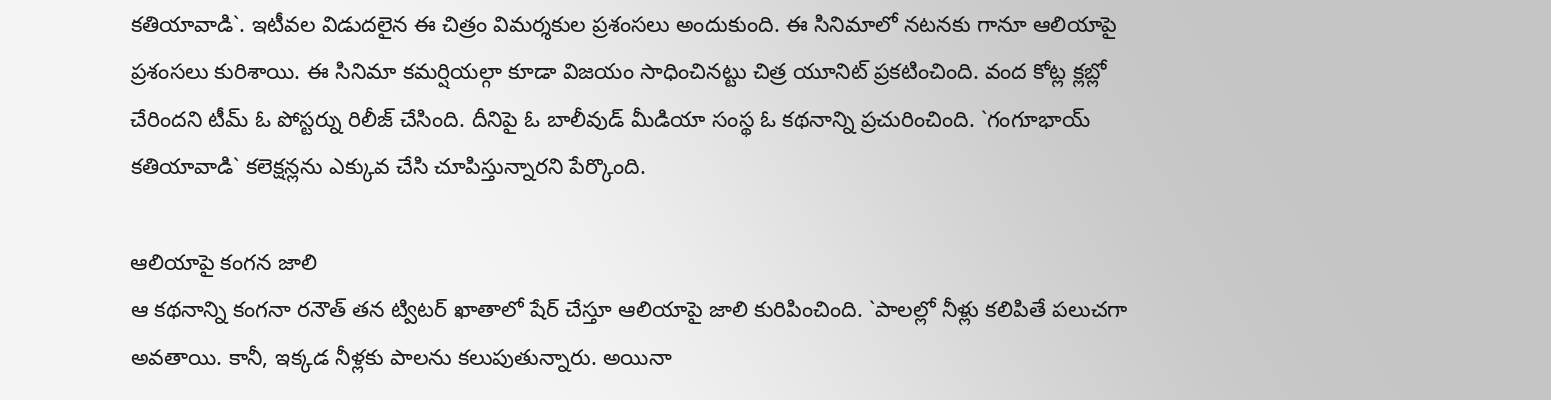కతియావాడి`. ఇటీవల విడుదలైన ఈ చిత్రం విమర్శకుల ప్రశంసలు అందుకుంది. ఈ సినిమాలో నటనకు గానూ ఆలియాపై ప్రశంసలు కురిశాయి. ఈ సినిమా కమర్షియల్గా కూడా విజయం సాధించినట్టు చిత్ర యూనిట్ ప్రకటించింది. వంద కోట్ల క్లబ్లో చేరిందని టీమ్ ఓ పోస్టర్ను రిలీజ్ చేసింది. దీనిపై ఓ బాలీవుడ్ మీడియా సంస్థ ఓ కథనాన్ని ప్రచురించింది. `గంగూభాయ్ కతియావాడి` కలెక్షన్లను ఎక్కువ చేసి చూపిస్తున్నారని పేర్కొంది.

ఆలియాపై కంగన జాలి
ఆ కథనాన్ని కంగనా రనౌత్ తన ట్విటర్ ఖాతాలో షేర్ చేస్తూ ఆలియాపై జాలి కురిపించింది. `పాలల్లో నీళ్లు కలిపితే పలుచగా అవతాయి. కానీ, ఇక్కడ నీళ్లకు పాలను కలుపుతున్నారు. అయినా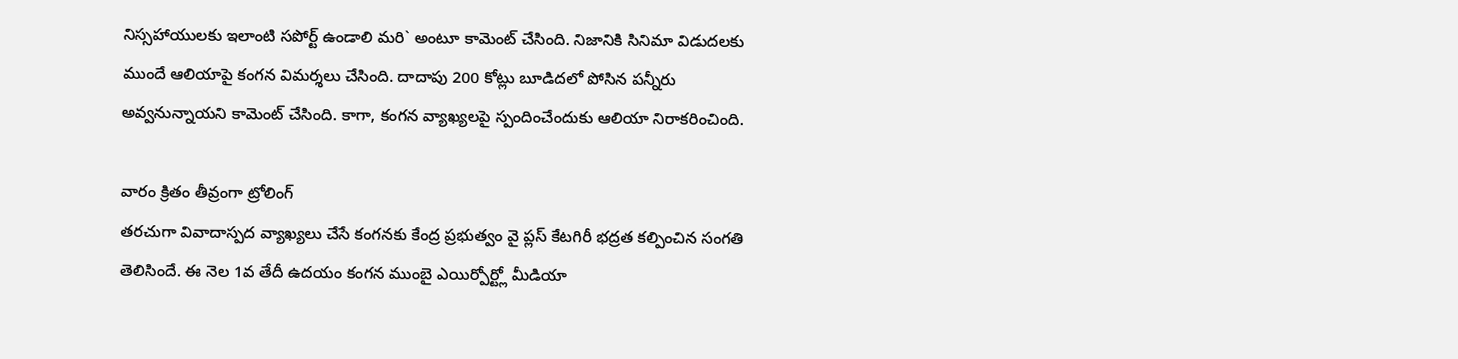నిస్సహాయులకు ఇలాంటి సపోర్ట్ ఉండాలి మరి` అంటూ కామెంట్ చేసింది. నిజానికి సినిమా విడుదలకు ముందే ఆలియాపై కంగన విమర్శలు చేసింది. దాదాపు 200 కోట్లు బూడిదలో పోసిన పన్నీరు అవ్వనున్నాయని కామెంట్ చేసింది. కాగా, కంగన వ్యాఖ్యలపై స్పందించేందుకు ఆలియా నిరాకరించింది.

వారం క్రితం తీవ్రంగా ట్రోలింగ్
తరచుగా వివాదాస్పద వ్యాఖ్యలు చేసే కంగనకు కేంద్ర ప్రభుత్వం వై ప్లస్ కేటగిరీ భద్రత కల్పించిన సంగతి తెలిసిందే. ఈ నెల 1వ తేదీ ఉదయం కంగన ముంబై ఎయిర్పోర్ట్లో మీడియా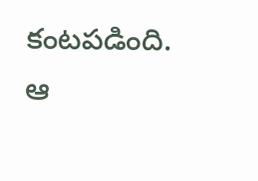కంటపడింది. ఆ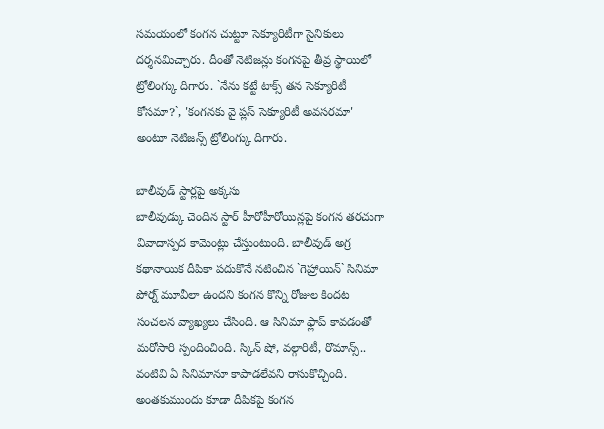సమయంలో కంగన చుట్టూ సెక్యూరిటీగా సైనికులు దర్శనమిచ్చారు. దీంతో నెటిజన్లు కంగనపై తీవ్ర స్థాయిలో ట్రోలింగ్కు దిగారు. `నేను కట్టే టాక్స్ తన సెక్యూరిటీ కోసమా?`, 'కంగనకు వై ప్లస్ సెక్యూరిటీ అవసరమా' అంటూ నెటిజన్స్ ట్రోలింగ్కు దిగారు.

బాలీవుడ్ స్టార్లపై అక్కసు
బాలీవుడ్కు చెందిన స్టార్ హీరోహీరోయిన్లపై కంగన తరచుగా వివాదాస్పద కామెంట్లు చేస్తుంటుంది. బాలీవుడ్ అగ్ర కథానాయిక దీపికా పదుకొనే నటించిన `గెహ్రాయిన్` సినిమా పోర్న్ మూవీలా ఉందని కంగన కొన్ని రోజుల కిందట సంచలన వ్యాఖ్యలు చేసింది. ఆ సినిమా ఫ్లాప్ కావడంతో మరోసారి స్పందించింది. స్కిన్ షో, వల్గారిటీ, రొమాన్స్.. వంటివి ఏ సినిమానూ కాపాడలేవని రాసుకొచ్చింది. అంతకుముందు కూడా దీపికపై కంగన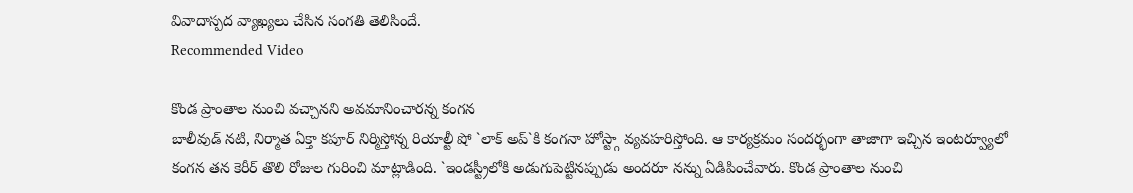వివాదాస్పద వ్యాఖ్యలు చేసిన సంగతి తెలిసిందే.
Recommended Video

కొండ ప్రాంతాల నుంచి వచ్చానని అవమానించారన్న కంగన
బాలీవుడ్ నటి, నిర్మాత ఏక్తా కపూర్ నిర్మిస్తోన్న రియాల్టీ షో `లాక్ అప్`కి కంగనా హోస్ట్గా వ్యవహరిస్తోంది. ఆ కార్యక్రమం సందర్భంగా తాజాగా ఇచ్చిన ఇంటర్వ్యూలో కంగన తన కెరీర్ తొలి రోజుల గురించి మాట్లాడింది. `ఇండస్ట్రీలోకి అడుగుపెట్టినప్పుడు అందరూ నన్ను ఏడిపించేవారు. కొండ ప్రాంతాల నుంచి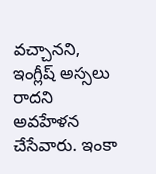వచ్చానని, ఇంగ్లీష్ అస్సలు రాదని అవహేళన చేసేవారు. ఇంకా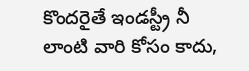కొందరైతే ఇండస్ట్రీ నీ లాంటి వారి కోసం కాదు,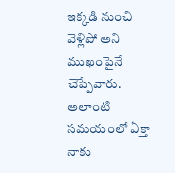ఇక్కడి నుంచి వెళ్లిపో అని ముఖంపైనే చెప్పేవారు. అలాంటి సమయంలో ఏక్తా నాకు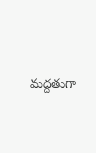మద్దతుగా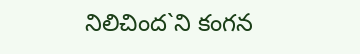నిలిచింద`ని కంగన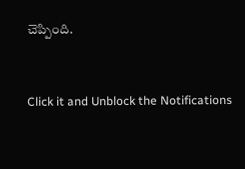చెప్పింది.


Click it and Unblock the Notifications